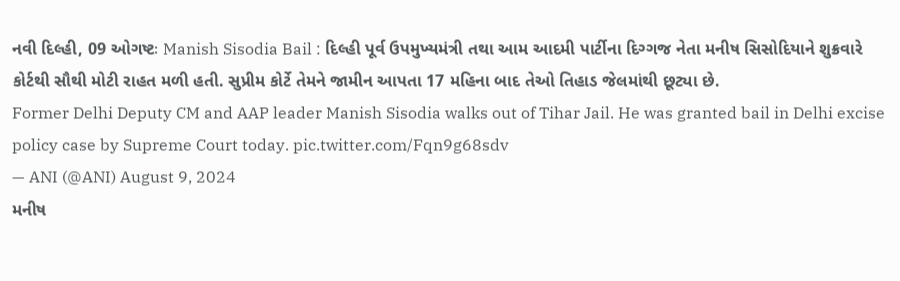નવી દિલ્હી, 09 ઓગષ્ટઃ Manish Sisodia Bail : દિલ્હી પૂર્વ ઉપમુખ્યમંત્રી તથા આમ આદમી પાર્ટીના દિગ્ગજ નેતા મનીષ સિસોદિયાને શુક્રવારે કોર્ટથી સૌથી મોટી રાહત મળી હતી. સુપ્રીમ કોર્ટે તેમને જામીન આપતા 17 મહિના બાદ તેઓ તિહાડ જેલમાંથી છૂટ્યા છે.
Former Delhi Deputy CM and AAP leader Manish Sisodia walks out of Tihar Jail. He was granted bail in Delhi excise policy case by Supreme Court today. pic.twitter.com/Fqn9g68sdv
— ANI (@ANI) August 9, 2024
મનીષ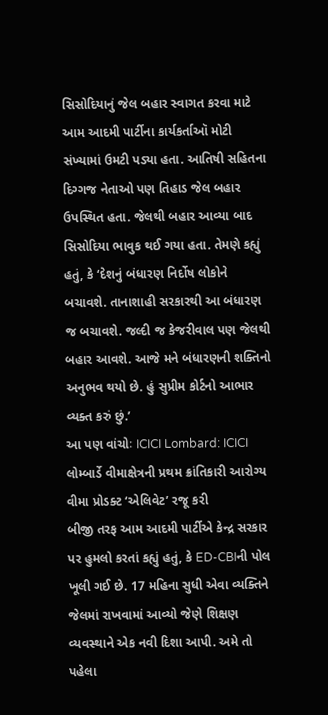સિસોદિયાનું જેલ બહાર સ્વાગત કરવા માટે આમ આદમી પાર્ટીના કાર્યકર્તાઑ મોટી સંખ્યામાં ઉમટી પડ્યા હતા. આતિષી સહિતના દિગ્ગજ નેતાઓ પણ તિહાડ જેલ બહાર ઉપસ્થિત હતા. જેલથી બહાર આવ્યા બાદ સિસોદિયા ભાવુક થઈ ગયા હતા. તેમણે કહ્યું હતું, કે ‘દેશનું બંધારણ નિર્દોષ લોકોને બચાવશે. તાનાશાહી સરકારથી આ બંધારણ જ બચાવશે. જલ્દી જ કેજરીવાલ પણ જેલથી બહાર આવશે. આજે મને બંધારણની શક્તિનો અનુભવ થયો છે. હું સુપ્રીમ કોર્ટનો આભાર વ્યક્ત કરું છું.’
આ પણ વાંચોઃ ICICI Lombard: ICICI લોમ્બાર્ડે વીમાક્ષેત્રની પ્રથમ ક્રાંતિકારી આરોગ્ય વીમા પ્રોડક્ટ ‘એલિવેટ’ રજૂ કરી
બીજી તરફ આમ આદમી પાર્ટીએ કેન્દ્ર સરકાર પર હુમલો કરતાં કહ્યું હતું, કે ED-CBIની પોલ ખૂલી ગઈ છે. 17 મહિના સુધી એવા વ્યક્તિને જેલમાં રાખવામાં આવ્યો જેણે શિક્ષણ વ્યવસ્થાને એક નવી દિશા આપી. અમે તો પહેલા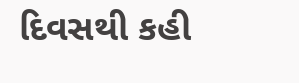દિવસથી કહી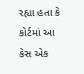રહ્યા હતા કે કોર્ટમાં આ કેસ એક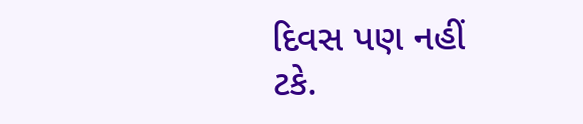દિવસ પણ નહીં ટકે.